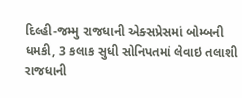દિલ્હી-જમ્મુ રાજધાની એક્સપ્રેસમાં બોમ્બની ધમકી, 3 કલાક સુધી સોનિપતમાં લેવાઇ તલાશી
રાજધાની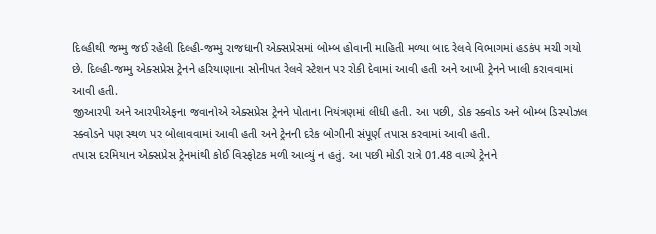દિલ્હીથી જમ્મુ જઈ રહેલી દિલ્હી-જમ્મુ રાજધાની એક્સપ્રેસમાં બોમ્બ હોવાની માહિતી મળ્યા બાદ રેલવે વિભાગમાં હડકંપ મચી ગયો છે. દિલ્હી-જમ્મુ એક્સપ્રેસ ટ્રેનને હરિયાણાના સોનીપત રેલવે સ્ટેશન પર રોકી દેવામાં આવી હતી અને આખી ટ્રેનને ખાલી કરાવવામાં આવી હતી.
જીઆરપી અને આરપીએફના જવાનોએ એક્સપ્રેસ ટ્રેનને પોતાના નિયંત્રણમાં લીધી હતી. આ પછી, ડોક સ્ક્વોડ અને બોમ્બ ડિસ્પોઝલ સ્ક્વોડને પણ સ્થળ પર બોલાવવામાં આવી હતી અને ટ્રેનની દરેક બોગીની સંપૂર્ણ તપાસ કરવામાં આવી હતી.
તપાસ દરમિયાન એક્સપ્રેસ ટ્રેનમાંથી કોઈ વિસ્ફોટક મળી આવ્યું ન હતું. આ પછી મોડી રાત્રે 01.48 વાગ્યે ટ્રેનને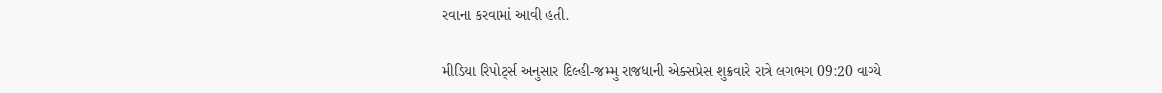રવાના કરવામાં આવી હતી.

મીડિયા રિપોર્ટ્સ અનુસાર દિલ્હી-જમ્મુ રાજધાની એક્સપ્રેસ શુક્રવારે રાત્રે લગભગ 09:20 વાગ્યે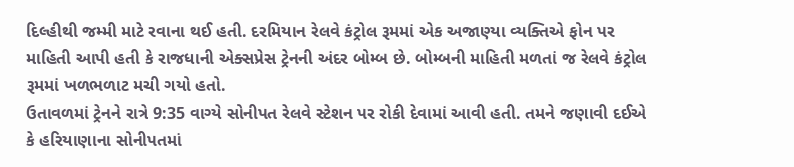દિલ્હીથી જમ્મી માટે રવાના થઈ હતી. દરમિયાન રેલવે કંટ્રોલ રૂમમાં એક અજાણ્યા વ્યક્તિએ ફોન પર માહિતી આપી હતી કે રાજધાની એક્સપ્રેસ ટ્રેનની અંદર બોમ્બ છે. બોમ્બની માહિતી મળતાં જ રેલવે કંટ્રોલ રૂમમાં ખળભળાટ મચી ગયો હતો.
ઉતાવળમાં ટ્રેનને રાત્રે 9:35 વાગ્યે સોનીપત રેલવે સ્ટેશન પર રોકી દેવામાં આવી હતી. તમને જણાવી દઈએ કે હરિયાણાના સોનીપતમાં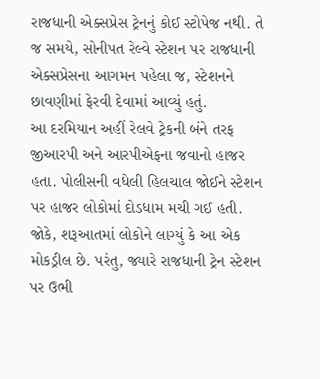રાજધાની એક્સપ્રેસ ટ્રેનનું કોઈ સ્ટોપેજ નથી. તે જ સમયે, સોનીપત રેલ્વે સ્ટેશન પર રાજધાની એક્સપ્રેસના આગમન પહેલા જ, સ્ટેશનને છાવણીમાં ફેરવી દેવામાં આવ્યું હતું.
આ દરમિયાન અહીં રેલવે ટ્રેકની બંને તરફ જીઆરપી અને આરપીએફના જવાનો હાજર હતા. પોલીસની વધેલી હિલચાલ જોઈને સ્ટેશન પર હાજર લોકોમાં દોડધામ મચી ગઈ હતી. જોકે, શરૂઆતમાં લોકોને લાગ્યું કે આ એક મોકડ્રીલ છે. પરંતુ, જ્યારે રાજધાની ટ્રેન સ્ટેશન પર ઉભી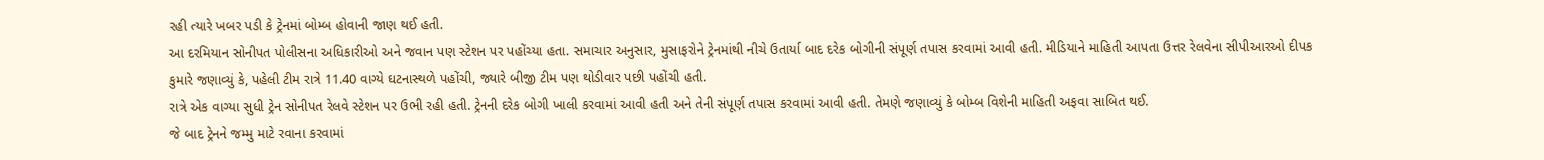રહી ત્યારે ખબર પડી કે ટ્રેનમાં બોમ્બ હોવાની જાણ થઈ હતી.
આ દરમિયાન સોનીપત પોલીસના અધિકારીઓ અને જવાન પણ સ્ટેશન પર પહોંચ્યા હતા. સમાચાર અનુસાર, મુસાફરોને ટ્રેનમાંથી નીચે ઉતાર્યા બાદ દરેક બોગીની સંપૂર્ણ તપાસ કરવામાં આવી હતી. મીડિયાને માહિતી આપતા ઉત્તર રેલવેના સીપીઆરઓ દીપક કુમારે જણાવ્યું કે, પહેલી ટીમ રાત્રે 11.40 વાગ્યે ઘટનાસ્થળે પહોંચી, જ્યારે બીજી ટીમ પણ થોડીવાર પછી પહોંચી હતી.
રાત્રે એક વાગ્યા સુધી ટ્રેન સોનીપત રેલવે સ્ટેશન પર ઉભી રહી હતી. ટ્રેનની દરેક બોગી ખાલી કરવામાં આવી હતી અને તેની સંપૂર્ણ તપાસ કરવામાં આવી હતી. તેમણે જણાવ્યું કે બોમ્બ વિશેની માહિતી અફવા સાબિત થઈ.
જે બાદ ટ્રેનને જમ્મુ માટે રવાના કરવામાં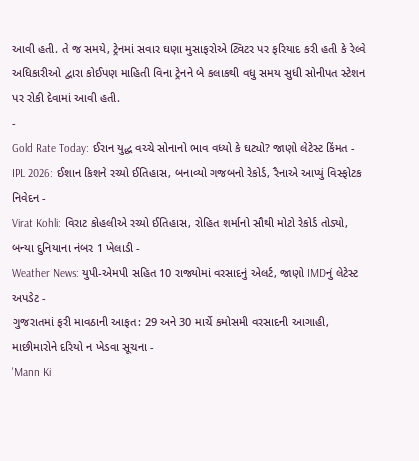આવી હતી. તે જ સમયે, ટ્રેનમાં સવાર ઘણા મુસાફરોએ ટ્વિટર પર ફરિયાદ કરી હતી કે રેલ્વે અધિકારીઓ દ્વારા કોઈપણ માહિતી વિના ટ્રેનને બે કલાકથી વધુ સમય સુધી સોનીપત સ્ટેશન પર રોકી દેવામાં આવી હતી.
-
Gold Rate Today: ઈરાન યુદ્ધ વચ્ચે સોનાનો ભાવ વધ્યો કે ઘટ્યો? જાણો લેટેસ્ટ કિંમત -
IPL 2026: ઈશાન કિશને રચ્યો ઈતિહાસ, બનાવ્યો ગજબનો રેકોર્ડ, રૈનાએ આપ્યું વિસ્ફોટક નિવેદન -
Virat Kohli: વિરાટ કોહલીએ રચ્યો ઈતિહાસ, રોહિત શર્માનો સૌથી મોટો રેકોર્ડ તોડ્યો, બન્યા દુનિયાના નંબર 1 ખેલાડી -
Weather News: યુપી-એમપી સહિત 10 રાજ્યોમાં વરસાદનું એલર્ટ, જાણો IMDનું લેટેસ્ટ અપડેટ -
ગુજરાતમાં ફરી માવઠાની આફત: 29 અને 30 માર્ચે કમોસમી વરસાદની આગાહી, માછીમારોને દરિયો ન ખેડવા સૂચના -
'Mann Ki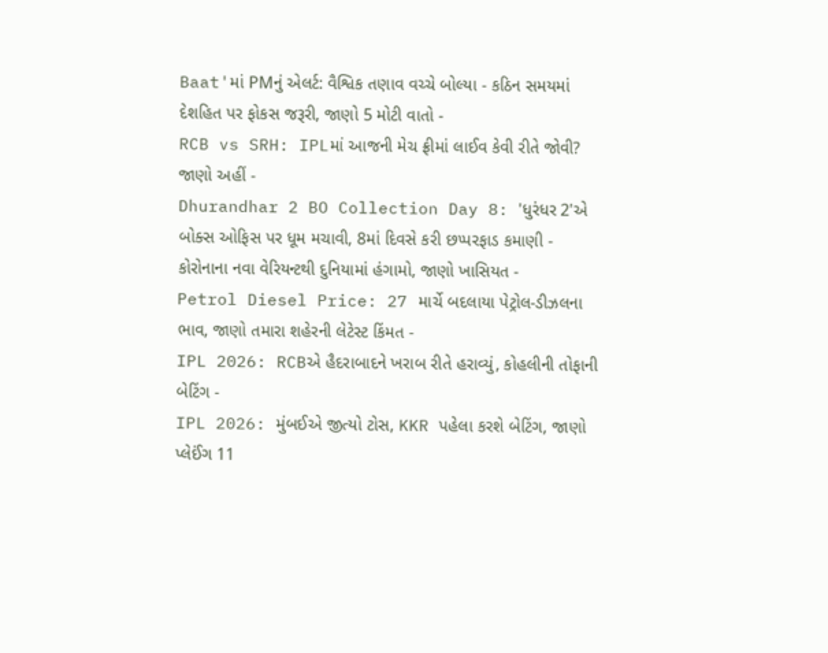Baat'માં PMનું એલર્ટ: વૈશ્વિક તણાવ વચ્ચે બોલ્યા - કઠિન સમયમાં દેશહિત પર ફોકસ જરૂરી, જાણો 5 મોટી વાતો -
RCB vs SRH: IPLમાં આજની મેચ ફ્રીમાં લાઈવ કેવી રીતે જોવી? જાણો અહીં -
Dhurandhar 2 BO Collection Day 8: 'ધુરંધર 2'એ બોક્સ ઓફિસ પર ધૂમ મચાવી, 8માં દિવસે કરી છપ્પરફાડ કમાણી -
કોરોનાના નવા વેરિયન્ટથી દુનિયામાં હંગામો, જાણો ખાસિયત -
Petrol Diesel Price: 27 માર્ચે બદલાયા પેટ્રોલ-ડીઝલના ભાવ, જાણો તમારા શહેરની લેટેસ્ટ કિંમત -
IPL 2026: RCBએ હૈદરાબાદને ખરાબ રીતે હરાવ્યું, કોહલીની તોફાની બેટિંગ -
IPL 2026: મુંબઈએ જીત્યો ટોસ, KKR પહેલા કરશે બેટિંગ, જાણો પ્લેઈંગ 11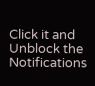Click it and Unblock the Notifications